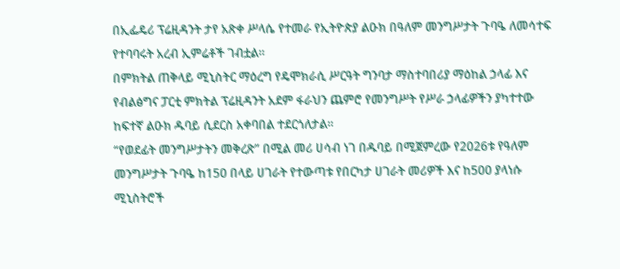በኢፌዴሪ ፕሬዚዳንት ታየ አጽቀ ሥላሴ የተመራ የኢትዮጵያ ልዑክ በዓለም መንግሥታት ጉባዔ ለመሳተፍ የተባባሩት አረብ ኢምሬቶች ገብቷል።
በምክትል ጠቅላይ ሚኒስትር ማዕረግ የዴሞክራሲ ሥርዓት ግንባታ ማስተባበሪያ ማዕከል ኃላፊ እና የብልፅግና ፓርቲ ምክትል ፕሬዚዳንት አደም ፋራህን ጨምሮ የመንግሥት የሥራ ኃላፊዎችን ያካተተው ከፍተኛ ልዑክ ዱባይ ሲደርስ አቀባበል ተደርጎለታል።
“የወደፊት መንግሥታትን መቅረጽ” በሚል መሪ ሀሳብ ነገ በዱባይ በሚጀምረው የ2026ቱ የዓለም መንግሥታት ጉባዔ ከ150 በላይ ሀገራት የተውጣቱ የበርካታ ሀገራት መሪዎች እና ከ500 ያላነሱ ሚኒስትሮች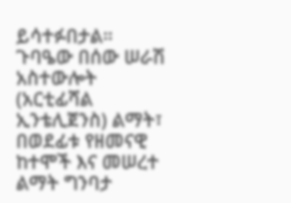ይሳተፉበታል።
ጉባዔው በሰው ሠራሽ አስተውሎት (አርቲፊሻል ኢንቴሊጀንስ) ልማት፣ በወደፊቱ የዘመናዊ ከተሞች እና መሠረተ ልማት ግንባታ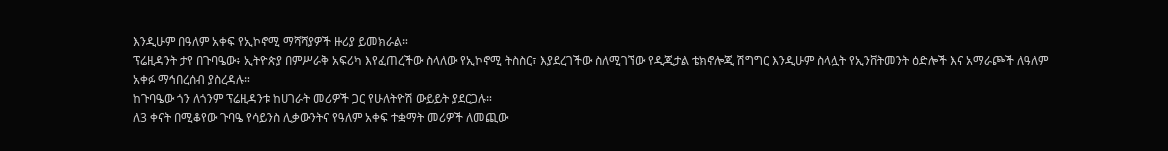እንዲሁም በዓለም አቀፍ የኢኮኖሚ ማሻሻያዎች ዙሪያ ይመክራል።
ፕሬዚዳንት ታየ በጉባዔው፥ ኢትዮጵያ በምሥራቅ አፍሪካ እየፈጠረችው ስላለው የኢኮኖሚ ትስስር፣ እያደረገችው ስለሚገኘው የዲጂታል ቴክኖሎጂ ሽግግር እንዲሁም ስላሏት የኢንቨትመንት ዕድሎች እና አማራጮች ለዓለም አቀፉ ማኅበረሰብ ያስረዳሉ።
ከጉባዔው ጎን ለጎንም ፕሬዚዳንቱ ከሀገራት መሪዎች ጋር የሁለትዮሽ ውይይት ያደርጋሉ።
ለ3 ቀናት በሚቆየው ጉባዔ የሳይንስ ሊቃውንትና የዓለም አቀፍ ተቋማት መሪዎች ለመጪው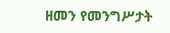ዘመን የመንግሥታት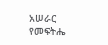አሠራር የመፍትሔ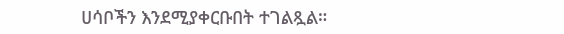ሀሳቦችን እንደሚያቀርቡበት ተገልጿል።